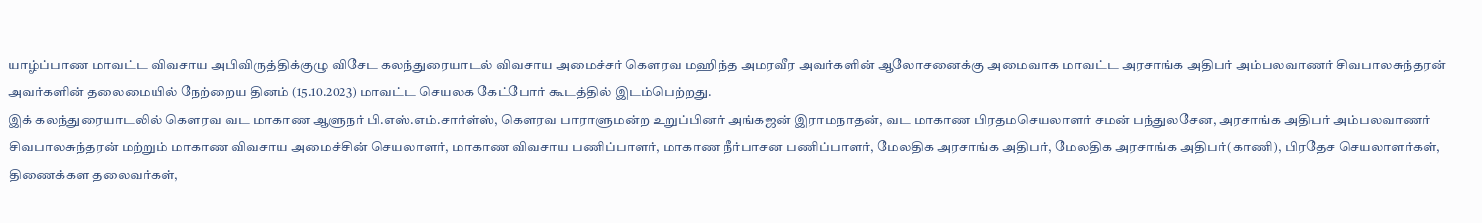யாழ்ப்பாண மாவட்ட விவசாய அபிவிருத்திக்குழு விசேட கலந்துரையாடல் விவசாய அமைச்சர் கெளரவ மஹிந்த அமரவீர அவர்களின் ஆலோசனைக்கு அமைவாக மாவட்ட அரசாங்க அதிபர் அம்பலவாணர் சிவபாலசுந்தரன் அவர்களின் தலைமையில் நேற்றைய தினம் (15.10.2023) மாவட்ட செயலக கேட்போர் கூடத்தில் இடம்பெற்றது.
இக் கலந்துரையாடலில் கௌரவ வட மாகாண ஆளுநர் பி.எஸ்.எம்.சார்ள்ஸ், கௌரவ பாராளுமன்ற உறுப்பினர் அங்கஜன் இராமநாதன், வட மாகாண பிரதமசெயலாளர் சமன் பந்துலசேன, அரசாங்க அதிபர் அம்பலவாணர் சிவபாலசுந்தரன் மற்றும் மாகாண விவசாய அமைச்சின் செயலாளர், மாகாண விவசாய பணிப்பாளர், மாகாண நீர்பாசன பணிப்பாளர், மேலதிக அரசாங்க அதிபர், மேலதிக அரசாங்க அதிபர்(காணி), பிரதேச செயலாளர்கள், திணைக்கள தலைவர்கள்,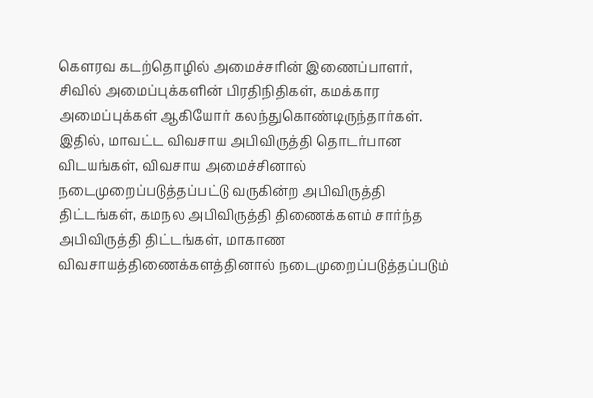கௌரவ கடற்தொழில் அமைச்சரின் இணைப்பாளர், சிவில் அமைப்புக்களின் பிரதிநிதிகள், கமக்கார அமைப்புக்கள் ஆகியோர் கலந்துகொண்டிருந்தார்கள்.
இதில், மாவட்ட விவசாய அபிவிருத்தி தொடர்பான விடயங்கள், விவசாய அமைச்சினால் நடைமுறைப்படுத்தப்பட்டு வருகின்ற அபிவிருத்தி திட்டங்கள், கமநல அபிவிருத்தி திணைக்களம் சார்ந்த அபிவிருத்தி திட்டங்கள், மாகாண விவசாயத்திணைக்களத்தினால் நடைமுறைப்படுத்தப்படும்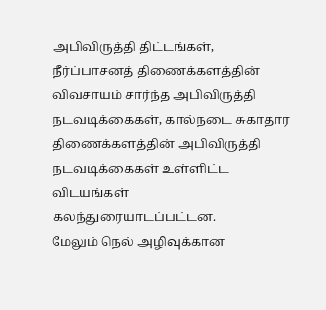அபிவிருத்தி திட்டங்கள், நீர்ப்பாசனத் திணைக்களத்தின் விவசாயம் சார்ந்த அபிவிருத்தி நடவடிக்கைகள், கால்நடை சுகாதார திணைக்களத்தின் அபிவிருத்தி நடவடிக்கைகள் உள்ளிட்ட விடயங்கள் கலந்துரையாடப்பட்டன.
மேலும் நெல் அழிவுக்கான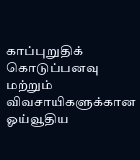காப்புறுதிக் கொடுப்பனவு மற்றும் விவசாயிகளுக்கான ஓய்வூதிய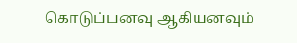கொடுப்பனவு ஆகியனவும்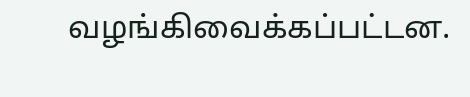வழங்கிவைக்கப்பட்டன.